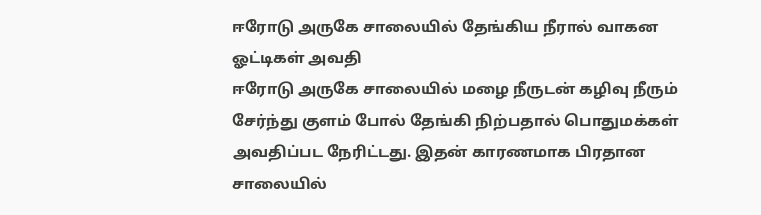ஈரோடு அருகே சாலையில் தேங்கிய நீரால் வாகன ஓட்டிகள் அவதி
ஈரோடு அருகே சாலையில் மழை நீருடன் கழிவு நீரும் சேர்ந்து குளம் போல் தேங்கி நிற்பதால் பொதுமக்கள் அவதிப்பட நேரிட்டது. இதன் காரணமாக பிரதான சாலையில்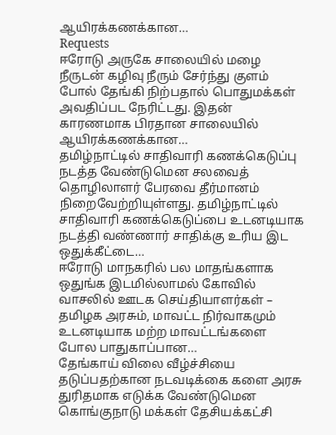ஆயிரக்கணக்கான…
Requests
ஈரோடு அருகே சாலையில் மழை நீருடன் கழிவு நீரும் சேர்ந்து குளம் போல் தேங்கி நிற்பதால் பொதுமக்கள் அவதிப்பட நேரிட்டது. இதன் காரணமாக பிரதான சாலையில் ஆயிரக்கணக்கான…
தமிழ்நாட்டில் சாதிவாரி கணக்கெடுப்பு நடத்த வேண்டுமென சலவைத் தொழிலாளர் பேரவை தீர்மானம் நிறைவேற்றியுள்ளது. தமிழ்நாட்டில் சாதிவாரி கணக்கெடுப்பை உடனடியாக நடத்தி வண்ணார் சாதிக்கு உரிய இட ஒதுக்கீட்டை…
ஈரோடு மாநகரில் பல மாதங்களாக ஒதுங்க இடமில்லாமல் கோவில் வாசலில் ஊடக செய்தியாளர்கள் – தமிழக அரசும், மாவட்ட நிர்வாகமும் உடனடியாக மற்ற மாவட்டங்களை போல பாதுகாப்பான…
தேங்காய் விலை வீழ்ச்சியை தடுப்பதற்கான நடவடிக்கை களை அரசு துரிதமாக எடுக்க வேண்டுமென கொங்குநாடு மக்கள் தேசியக்கட்சி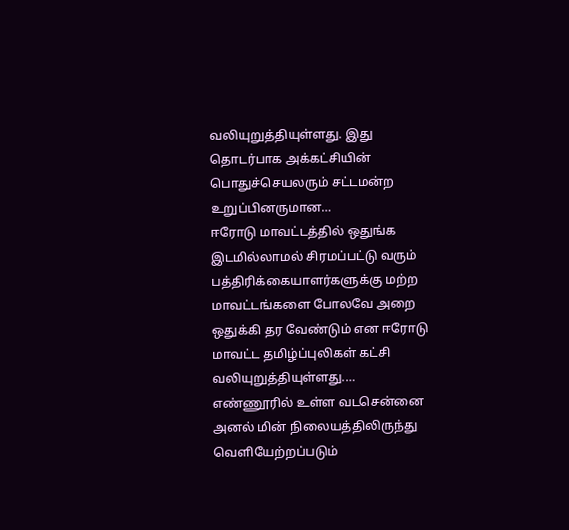வலியுறுத்தியுள்ளது. இது தொடர்பாக அக்கட்சியின் பொதுச்செயலரும் சட்டமன்ற உறுப்பினருமான…
ஈரோடு மாவட்டத்தில் ஒதுங்க இடமில்லாமல் சிரமப்பட்டு வரும் பத்திரிக்கையாளர்களுக்கு மற்ற மாவட்டங்களை போலவே அறை ஒதுக்கி தர வேண்டும் என ஈரோடு மாவட்ட தமிழ்ப்புலிகள் கட்சி வலியுறுத்தியுள்ளது.…
எண்ணூரில் உள்ள வடசென்னை அனல் மின் நிலையத்திலிருந்து வெளியேற்றப்படும்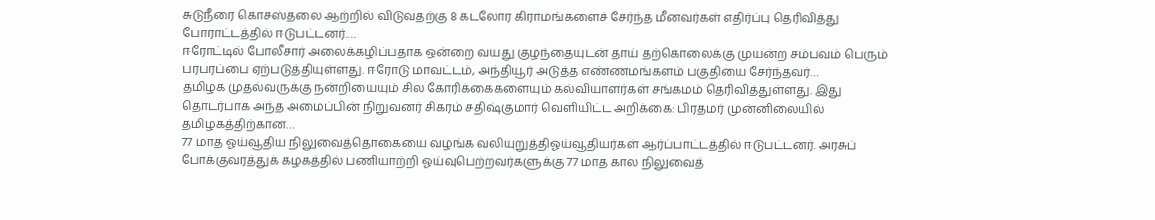சுடுநீரை கொசஸ்தலை ஆற்றில் விடுவதற்கு 8 கடலோர கிராமங்களைச் சேர்ந்த மீனவர்கள் எதிர்ப்பு தெரிவித்து போராட்டத்தில் ஈடுபட்டனர்.…
ஈரோட்டில் போலீசார் அலைக்கழிப்பதாக ஒன்றை வயது குழந்தையுடன் தாய் தற்கொலைக்கு முயன்ற சம்பவம் பெரும் பரபரப்பை ஏற்படுத்தியுள்ளது. ஈரோடு மாவட்டம், அந்தியூர் அடுத்த எண்ணமங்களம் பகுதியை சேர்ந்தவர்…
தமிழக முதல்வருக்கு நன்றியையும் சில கோரிக்கைகளையும் கல்வியாளர்கள் சங்கமம் தெரிவித்துள்ளது. இது தொடர்பாக அந்த அமைப்பின் நிறுவனர் சிகரம் சதிஷ்குமார் வெளியிட்ட அறிக்கை: பிரதமர் முன்னிலையில் தமிழகத்திற்கான…
77 மாத ஓய்வூதிய நிலுவைத்தொகையை வழங்க வலியுறுத்திஓய்வூதியர்கள் ஆர்ப்பாட்டத்தில் ஈடுபட்டனர். அரசுப் போக்குவரத்துக் கழகத்தில் பணியாற்றி ஓய்வுபெற்றவர்களுக்கு 77 மாத கால நிலுவைத்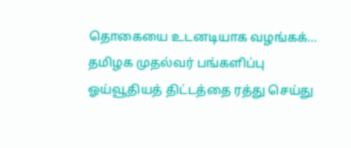தொகையை உடனடியாக வழங்கக்…
தமிழக முதல்வர் பங்களிப்பு ஓய்வூதியத் திட்டத்தை ரத்து செய்து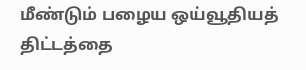மீண்டும் பழைய ஒய்வூதியத் திட்டத்தை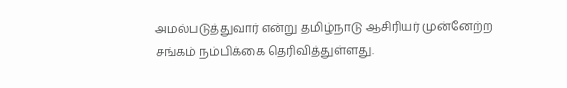அமல்படுத்துவார் என்று தமிழ்நாடு ஆசிரியர் முன்னேற்ற சங்கம் நம்பிக்கை தெரிவித்துள்ளது.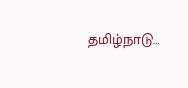தமிழ்நாடு…